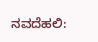ನವದೆಹಲಿ: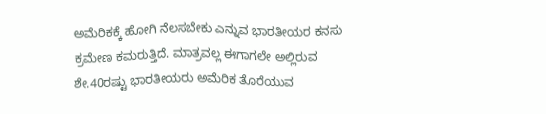ಅಮೆರಿಕಕ್ಕೆ ಹೋಗಿ ನೆಲಸಬೇಕು ಎನ್ನುವ ಭಾರತೀಯರ ಕನಸು ಕ್ರಮೇಣ ಕಮರುತ್ತಿದೆ. ಮಾತ್ರವಲ್ಲ ಈಗಾಗಲೇ ಅಲ್ಲಿರುವ ಶೇ.40ರಷ್ಟು ಭಾರತೀಯರು ಅಮೆರಿಕ ತೊರೆಯುವ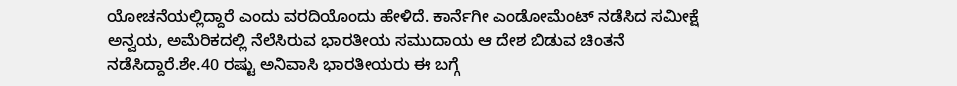ಯೋಚನೆಯಲ್ಲಿದ್ದಾರೆ ಎಂದು ವರದಿಯೊಂದು ಹೇಳಿದೆ. ಕಾರ್ನೆಗೀ ಎಂಡೋಮೆಂಟ್ ನಡೆಸಿದ ಸಮೀಕ್ಷೆ ಅನ್ವಯ, ಅಮೆರಿಕದಲ್ಲಿ ನೆಲೆಸಿರುವ ಭಾರತೀಯ ಸಮುದಾಯ ಆ ದೇಶ ಬಿಡುವ ಚಿಂತನೆ ನಡೆಸಿದ್ದಾರೆ.ಶೇ.40 ರಷ್ಟು ಅನಿವಾಸಿ ಭಾರತೀಯರು ಈ ಬಗ್ಗೆ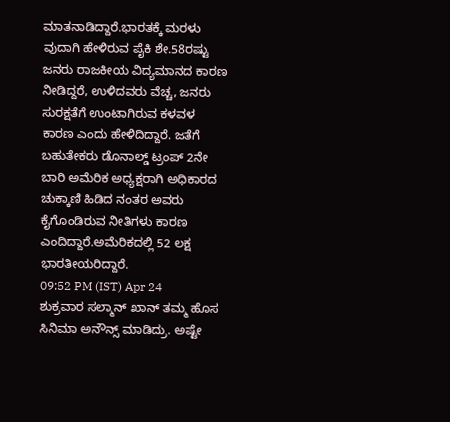ಮಾತನಾಡಿದ್ದಾರೆ.ಭಾರತಕ್ಕೆ ಮರಳು ವುದಾಗಿ ಹೇಳಿರುವ ಪೈಕಿ ಶೇ.58ರಷ್ಟು ಜನರು ರಾಜಕೀಯ ವಿದ್ಯಮಾನದ ಕಾರಣ ನೀಡಿದ್ದರೆ, ಉಳಿದವರು ವೆಚ್ಚ, ಜನರು ಸುರಕ್ಷತೆಗೆ ಉಂಟಾಗಿರುವ ಕಳವಳ ಕಾರಣ ಎಂದು ಹೇಳಿದಿದ್ದಾರೆ. ಜತೆಗೆ ಬಹುತೇಕರು ಡೊನಾಲ್ಡ್ ಟ್ರಂಪ್ 2ನೇ ಬಾರಿ ಅಮೆರಿಕ ಅಧ್ಯಕ್ಷರಾಗಿ ಅಧಿಕಾರದ ಚುಕ್ಕಾಣಿ ಹಿಡಿದ ನಂತರ ಅವರು ಕೈಗೊಂಡಿರುವ ನೀತಿಗಳು ಕಾರಣ ಎಂದಿದ್ದಾರೆ.ಅಮೆರಿಕದಲ್ಲಿ 52 ಲಕ್ಷ ಭಾರತೀಯರಿದ್ದಾರೆ.
09:52 PM (IST) Apr 24
ಶುಕ್ರವಾರ ಸಲ್ಮಾನ್ ಖಾನ್ ತಮ್ಮ ಹೊಸ ಸಿನಿಮಾ ಅನೌನ್ಸ್ ಮಾಡಿದ್ರು. ಅಷ್ಟೇ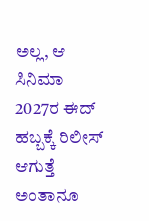ಅಲ್ಲ, ಆ ಸಿನಿಮಾ 2027ರ ಈದ್ ಹಬ್ಬಕ್ಕೆ ರಿಲೀಸ್ ಆಗುತ್ತೆ ಅಂತಾನೂ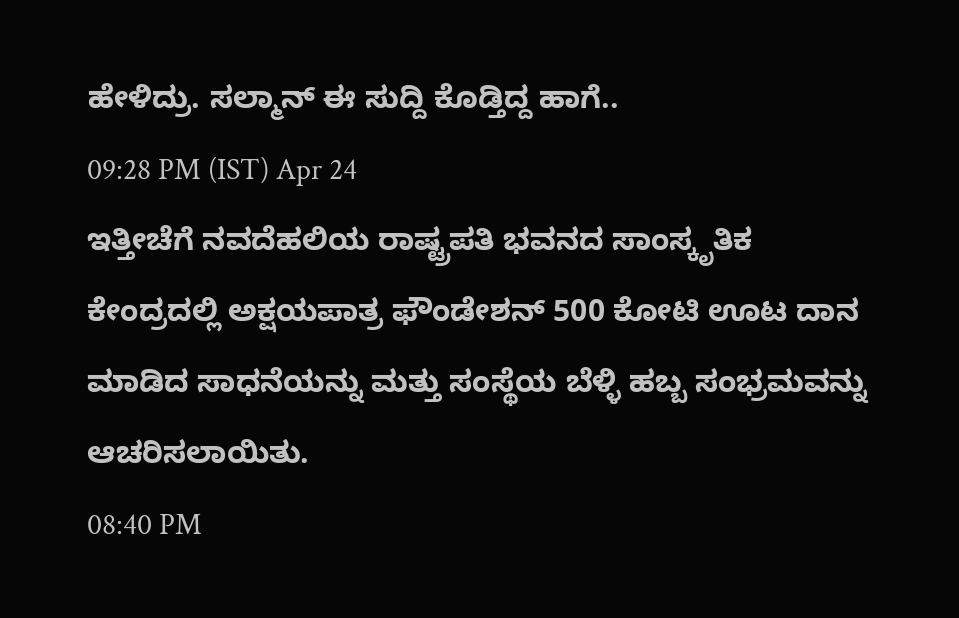ಹೇಳಿದ್ರು. ಸಲ್ಮಾನ್ ಈ ಸುದ್ದಿ ಕೊಡ್ತಿದ್ದ ಹಾಗೆ..
09:28 PM (IST) Apr 24
ಇತ್ತೀಚೆಗೆ ನವದೆಹಲಿಯ ರಾಷ್ಟ್ರಪತಿ ಭವನದ ಸಾಂಸ್ಕೃತಿಕ ಕೇಂದ್ರದಲ್ಲಿ ಅಕ್ಷಯಪಾತ್ರ ಫೌಂಡೇಶನ್ 500 ಕೋಟಿ ಊಟ ದಾನ ಮಾಡಿದ ಸಾಧನೆಯನ್ನು ಮತ್ತು ಸಂಸ್ಥೆಯ ಬೆಳ್ಳಿ ಹಬ್ಬ ಸಂಭ್ರಮವನ್ನು ಆಚರಿಸಲಾಯಿತು.
08:40 PM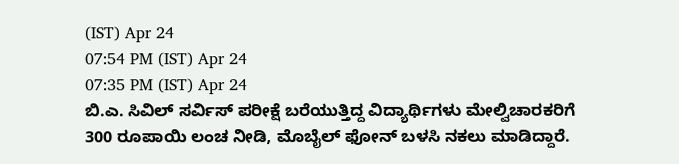(IST) Apr 24
07:54 PM (IST) Apr 24
07:35 PM (IST) Apr 24
ಬಿ.ಎ. ಸಿವಿಲ್ ಸರ್ವಿಸ್ ಪರೀಕ್ಷೆ ಬರೆಯುತ್ತಿದ್ದ ವಿದ್ಯಾರ್ಥಿಗಳು ಮೇಲ್ವಿಚಾರಕರಿಗೆ 300 ರೂಪಾಯಿ ಲಂಚ ನೀಡಿ, ಮೊಬೈಲ್ ಫೋನ್ ಬಳಸಿ ನಕಲು ಮಾಡಿದ್ದಾರೆ.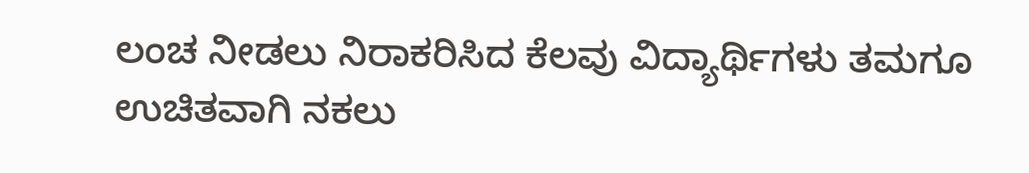ಲಂಚ ನೀಡಲು ನಿರಾಕರಿಸಿದ ಕೆಲವು ವಿದ್ಯಾರ್ಥಿಗಳು ತಮಗೂ ಉಚಿತವಾಗಿ ನಕಲು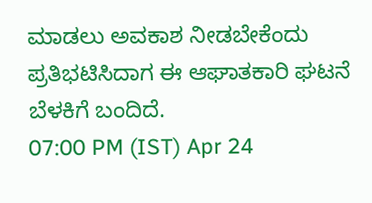ಮಾಡಲು ಅವಕಾಶ ನೀಡಬೇಕೆಂದು ಪ್ರತಿಭಟಿಸಿದಾಗ ಈ ಆಘಾತಕಾರಿ ಘಟನೆ ಬೆಳಕಿಗೆ ಬಂದಿದೆ.
07:00 PM (IST) Apr 24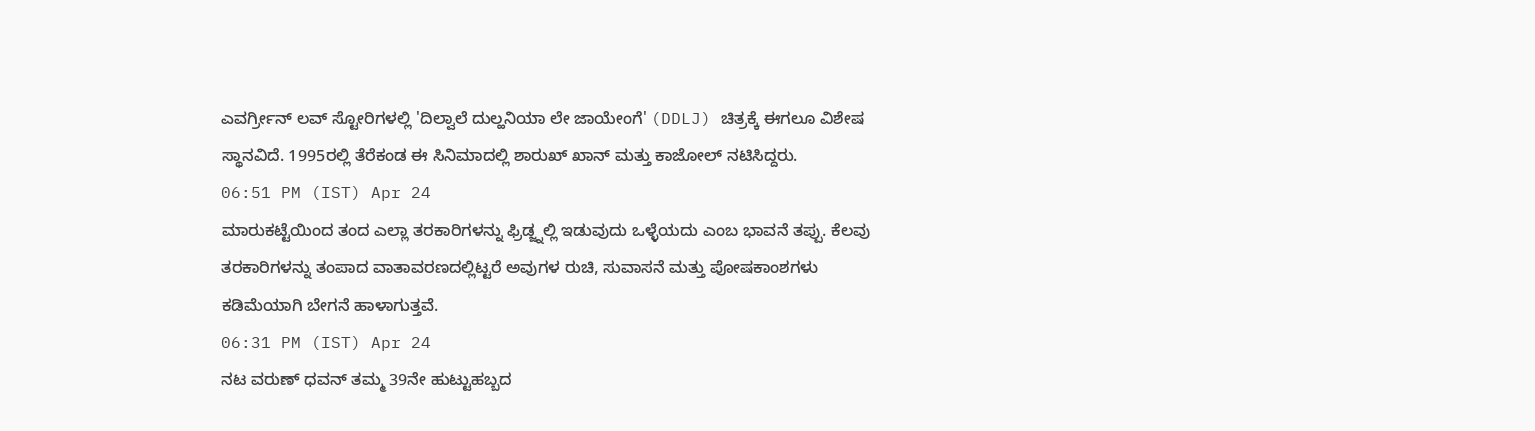ಎವರ್ಗ್ರೀನ್ ಲವ್ ಸ್ಟೋರಿಗಳಲ್ಲಿ 'ದಿಲ್ವಾಲೆ ದುಲ್ಹನಿಯಾ ಲೇ ಜಾಯೇಂಗೆ' (DDLJ) ಚಿತ್ರಕ್ಕೆ ಈಗಲೂ ವಿಶೇಷ ಸ್ಥಾನವಿದೆ. 1995ರಲ್ಲಿ ತೆರೆಕಂಡ ಈ ಸಿನಿಮಾದಲ್ಲಿ ಶಾರುಖ್ ಖಾನ್ ಮತ್ತು ಕಾಜೋಲ್ ನಟಿಸಿದ್ದರು.
06:51 PM (IST) Apr 24
ಮಾರುಕಟ್ಟೆಯಿಂದ ತಂದ ಎಲ್ಲಾ ತರಕಾರಿಗಳನ್ನು ಫ್ರಿಡ್ಜ್ನಲ್ಲಿ ಇಡುವುದು ಒಳ್ಳೆಯದು ಎಂಬ ಭಾವನೆ ತಪ್ಪು. ಕೆಲವು ತರಕಾರಿಗಳನ್ನು ತಂಪಾದ ವಾತಾವರಣದಲ್ಲಿಟ್ಟರೆ ಅವುಗಳ ರುಚಿ, ಸುವಾಸನೆ ಮತ್ತು ಪೋಷಕಾಂಶಗಳು ಕಡಿಮೆಯಾಗಿ ಬೇಗನೆ ಹಾಳಾಗುತ್ತವೆ.
06:31 PM (IST) Apr 24
ನಟ ವರುಣ್ ಧವನ್ ತಮ್ಮ 39ನೇ ಹುಟ್ಟುಹಬ್ಬದ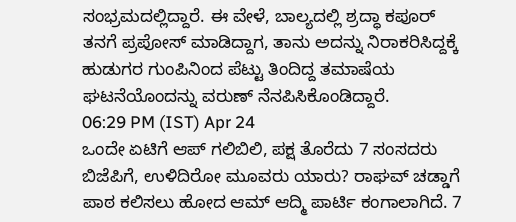ಸಂಭ್ರಮದಲ್ಲಿದ್ದಾರೆ. ಈ ವೇಳೆ, ಬಾಲ್ಯದಲ್ಲಿ ಶ್ರದ್ಧಾ ಕಪೂರ್ ತನಗೆ ಪ್ರಪೋಸ್ ಮಾಡಿದ್ದಾಗ, ತಾನು ಅದನ್ನು ನಿರಾಕರಿಸಿದ್ದಕ್ಕೆ ಹುಡುಗರ ಗುಂಪಿನಿಂದ ಪೆಟ್ಟು ತಿಂದಿದ್ದ ತಮಾಷೆಯ ಘಟನೆಯೊಂದನ್ನು ವರುಣ್ ನೆನಪಿಸಿಕೊಂಡಿದ್ದಾರೆ.
06:29 PM (IST) Apr 24
ಒಂದೇ ಏಟಿಗೆ ಆಪ್ ಗಲಿಬಿಲಿ, ಪಕ್ಷ ತೊರೆದು 7 ಸಂಸದರು ಬಿಜೆಪಿಗೆ, ಉಳಿದಿರೋ ಮೂವರು ಯಾರು? ರಾಘವ್ ಚಡ್ಡಾಗೆ ಪಾಠ ಕಲಿಸಲು ಹೋದ ಆಮ್ ಆದ್ಮಿ ಪಾರ್ಟಿ ಕಂಗಾಲಾಗಿದೆ. 7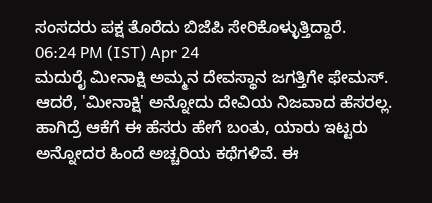ಸಂಸದರು ಪಕ್ಷ ತೊರೆದು ಬಿಜೆಪಿ ಸೇರಿಕೊಳ್ಳುತ್ತಿದ್ದಾರೆ.
06:24 PM (IST) Apr 24
ಮದುರೈ ಮೀನಾಕ್ಷಿ ಅಮ್ಮನ ದೇವಸ್ಥಾನ ಜಗತ್ತಿಗೇ ಫೇಮಸ್. ಆದರೆ, 'ಮೀನಾಕ್ಷಿ' ಅನ್ನೋದು ದೇವಿಯ ನಿಜವಾದ ಹೆಸರಲ್ಲ. ಹಾಗಿದ್ರೆ ಆಕೆಗೆ ಈ ಹೆಸರು ಹೇಗೆ ಬಂತು, ಯಾರು ಇಟ್ಟರು ಅನ್ನೋದರ ಹಿಂದೆ ಅಚ್ಚರಿಯ ಕಥೆಗಳಿವೆ. ಈ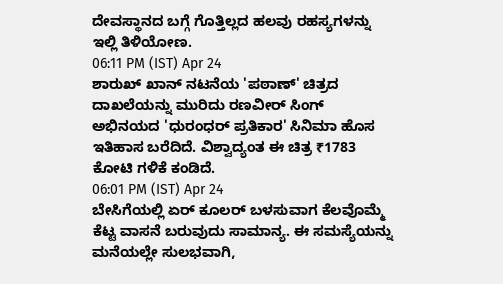ದೇವಸ್ಥಾನದ ಬಗ್ಗೆ ಗೊತ್ತಿಲ್ಲದ ಹಲವು ರಹಸ್ಯಗಳನ್ನು ಇಲ್ಲಿ ತಿಳಿಯೋಣ.
06:11 PM (IST) Apr 24
ಶಾರುಖ್ ಖಾನ್ ನಟನೆಯ 'ಪಠಾಣ್' ಚಿತ್ರದ ದಾಖಲೆಯನ್ನು ಮುರಿದು ರಣವೀರ್ ಸಿಂಗ್ ಅಭಿನಯದ 'ಧುರಂಧರ್ ಪ್ರತಿಕಾರ' ಸಿನಿಮಾ ಹೊಸ ಇತಿಹಾಸ ಬರೆದಿದೆ. ವಿಶ್ವಾದ್ಯಂತ ಈ ಚಿತ್ರ ₹1783 ಕೋಟಿ ಗಳಿಕೆ ಕಂಡಿದೆ.
06:01 PM (IST) Apr 24
ಬೇಸಿಗೆಯಲ್ಲಿ ಏರ್ ಕೂಲರ್ ಬಳಸುವಾಗ ಕೆಲವೊಮ್ಮೆ ಕೆಟ್ಟ ವಾಸನೆ ಬರುವುದು ಸಾಮಾನ್ಯ. ಈ ಸಮಸ್ಯೆಯನ್ನು ಮನೆಯಲ್ಲೇ ಸುಲಭವಾಗಿ,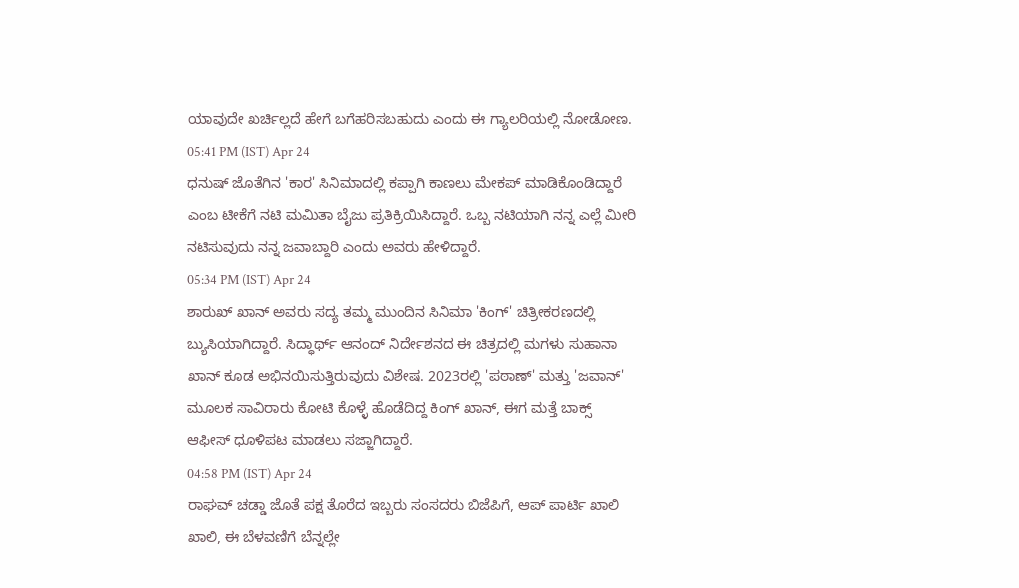ಯಾವುದೇ ಖರ್ಚಿಲ್ಲದೆ ಹೇಗೆ ಬಗೆಹರಿಸಬಹುದು ಎಂದು ಈ ಗ್ಯಾಲರಿಯಲ್ಲಿ ನೋಡೋಣ.
05:41 PM (IST) Apr 24
ಧನುಷ್ ಜೊತೆಗಿನ 'ಕಾರ' ಸಿನಿಮಾದಲ್ಲಿ ಕಪ್ಪಾಗಿ ಕಾಣಲು ಮೇಕಪ್ ಮಾಡಿಕೊಂಡಿದ್ದಾರೆ ಎಂಬ ಟೀಕೆಗೆ ನಟಿ ಮಮಿತಾ ಬೈಜು ಪ್ರತಿಕ್ರಿಯಿಸಿದ್ದಾರೆ. ಒಬ್ಬ ನಟಿಯಾಗಿ ನನ್ನ ಎಲ್ಲೆ ಮೀರಿ ನಟಿಸುವುದು ನನ್ನ ಜವಾಬ್ದಾರಿ ಎಂದು ಅವರು ಹೇಳಿದ್ದಾರೆ.
05:34 PM (IST) Apr 24
ಶಾರುಖ್ ಖಾನ್ ಅವರು ಸದ್ಯ ತಮ್ಮ ಮುಂದಿನ ಸಿನಿಮಾ 'ಕಿಂಗ್' ಚಿತ್ರೀಕರಣದಲ್ಲಿ ಬ್ಯುಸಿಯಾಗಿದ್ದಾರೆ. ಸಿದ್ಧಾರ್ಥ್ ಆನಂದ್ ನಿರ್ದೇಶನದ ಈ ಚಿತ್ರದಲ್ಲಿ ಮಗಳು ಸುಹಾನಾ ಖಾನ್ ಕೂಡ ಅಭಿನಯಿಸುತ್ತಿರುವುದು ವಿಶೇಷ. 2023ರಲ್ಲಿ 'ಪಠಾಣ್' ಮತ್ತು 'ಜವಾನ್' ಮೂಲಕ ಸಾವಿರಾರು ಕೋಟಿ ಕೊಳ್ಳೆ ಹೊಡೆದಿದ್ದ ಕಿಂಗ್ ಖಾನ್, ಈಗ ಮತ್ತೆ ಬಾಕ್ಸ್ ಆಫೀಸ್ ಧೂಳಿಪಟ ಮಾಡಲು ಸಜ್ಜಾಗಿದ್ದಾರೆ.
04:58 PM (IST) Apr 24
ರಾಘವ್ ಚಡ್ಡಾ ಜೊತೆ ಪಕ್ಷ ತೊರೆದ ಇಬ್ಬರು ಸಂಸದರು ಬಿಜೆಪಿಗೆ, ಆಪ್ ಪಾರ್ಟಿ ಖಾಲಿ ಖಾಲಿ, ಈ ಬೆಳವಣಿಗೆ ಬೆನ್ನಲ್ಲೇ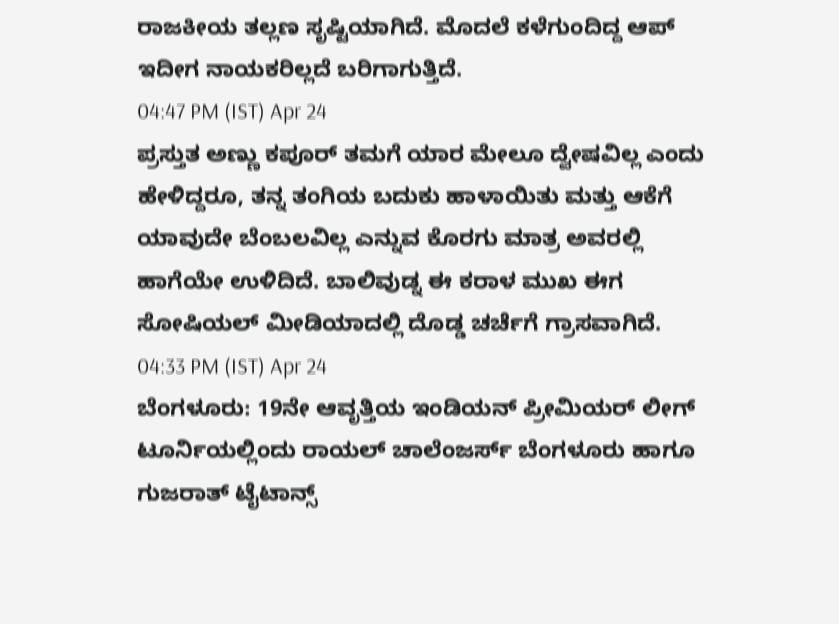ರಾಜಕೀಯ ತಲ್ಲಣ ಸೃಷ್ಟಿಯಾಗಿದೆ. ಮೊದಲೆ ಕಳೆಗುಂದಿದ್ದ ಆಪ್ ಇದೀಗ ನಾಯಕರಿಲ್ಲದೆ ಬರಿಗಾಗುತ್ತಿದೆ.
04:47 PM (IST) Apr 24
ಪ್ರಸ್ತುತ ಅಣ್ಣು ಕಪೂರ್ ತಮಗೆ ಯಾರ ಮೇಲೂ ದ್ವೇಷವಿಲ್ಲ ಎಂದು ಹೇಳಿದ್ದರೂ, ತನ್ನ ತಂಗಿಯ ಬದುಕು ಹಾಳಾಯಿತು ಮತ್ತು ಆಕೆಗೆ ಯಾವುದೇ ಬೆಂಬಲವಿಲ್ಲ ಎನ್ನುವ ಕೊರಗು ಮಾತ್ರ ಅವರಲ್ಲಿ ಹಾಗೆಯೇ ಉಳಿದಿದೆ. ಬಾಲಿವುಡ್ನ ಈ ಕರಾಳ ಮುಖ ಈಗ ಸೋಷಿಯಲ್ ಮೀಡಿಯಾದಲ್ಲಿ ದೊಡ್ಡ ಚರ್ಚೆಗೆ ಗ್ರಾಸವಾಗಿದೆ.
04:33 PM (IST) Apr 24
ಬೆಂಗಳೂರು: 19ನೇ ಆವೃತ್ತಿಯ ಇಂಡಿಯನ್ ಪ್ರೀಮಿಯರ್ ಲೀಗ್ ಟೂರ್ನಿಯಲ್ಲಿಂದು ರಾಯಲ್ ಚಾಲೆಂಜರ್ಸ್ ಬೆಂಗಳೂರು ಹಾಗೂ ಗುಜರಾತ್ ಟೈಟಾನ್ಸ್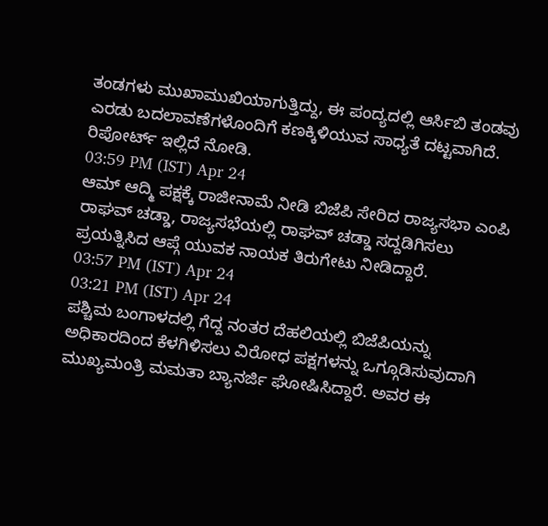ತಂಡಗಳು ಮುಖಾಮುಖಿಯಾಗುತ್ತಿದ್ದು, ಈ ಪಂದ್ಯದಲ್ಲಿ ಆರ್ಸಿಬಿ ತಂಡವು ಎರಡು ಬದಲಾವಣೆಗಳೊಂದಿಗೆ ಕಣಕ್ಕಿಳಿಯುವ ಸಾಧ್ಯತೆ ದಟ್ಟವಾಗಿದೆ. ರಿಪೋರ್ಟ್ ಇಲ್ಲಿದೆ ನೋಡಿ.
03:59 PM (IST) Apr 24
ಆಮ್ ಆದ್ಮಿ ಪಕ್ಷಕ್ಕೆ ರಾಜೀನಾಮೆ ನೀಡಿ ಬಿಜೆಪಿ ಸೇರಿದ ರಾಜ್ಯಸಭಾ ಎಂಪಿ ರಾಘವ್ ಚಡ್ಡಾ, ರಾಜ್ಯಸಭೆಯಲ್ಲಿ ರಾಘವ್ ಚಡ್ಡಾ ಸದ್ದಡಿಗಿಸಲು ಪ್ರಯತ್ನಿಸಿದ ಆಪ್ಗೆ ಯುವಕ ನಾಯಕ ತಿರುಗೇಟು ನೀಡಿದ್ದಾರೆ.
03:57 PM (IST) Apr 24
03:21 PM (IST) Apr 24
ಪಶ್ಚಿಮ ಬಂಗಾಳದಲ್ಲಿ ಗೆದ್ದ ನಂತರ ದೆಹಲಿಯಲ್ಲಿ ಬಿಜೆಪಿಯನ್ನು ಅಧಿಕಾರದಿಂದ ಕೆಳಗಿಳಿಸಲು ವಿರೋಧ ಪಕ್ಷಗಳನ್ನು ಒಗ್ಗೂಡಿಸುವುದಾಗಿ ಮುಖ್ಯಮಂತ್ರಿ ಮಮತಾ ಬ್ಯಾನರ್ಜಿ ಘೋಷಿಸಿದ್ದಾರೆ. ಅವರ ಈ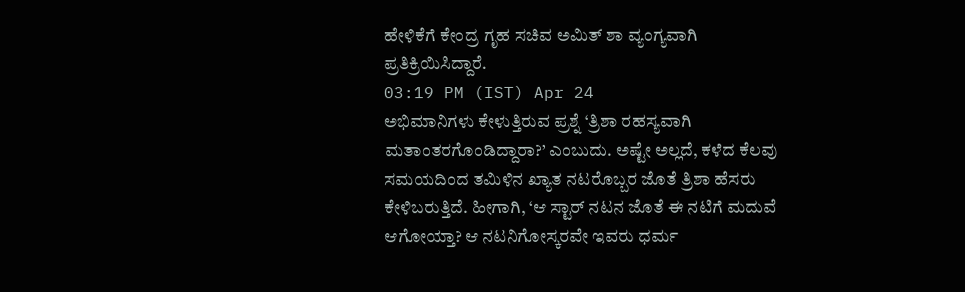ಹೇಳಿಕೆಗೆ ಕೇಂದ್ರ ಗೃಹ ಸಚಿವ ಅಮಿತ್ ಶಾ ವ್ಯಂಗ್ಯವಾಗಿ ಪ್ರತಿಕ್ರಿಯಿಸಿದ್ದಾರೆ.
03:19 PM (IST) Apr 24
ಅಭಿಮಾನಿಗಳು ಕೇಳುತ್ತಿರುವ ಪ್ರಶ್ನೆ ‘ತ್ರಿಶಾ ರಹಸ್ಯವಾಗಿ ಮತಾಂತರಗೊಂಡಿದ್ದಾರಾ?’ ಎಂಬುದು. ಅಷ್ಟೇ ಅಲ್ಲದೆ, ಕಳೆದ ಕೆಲವು ಸಮಯದಿಂದ ತಮಿಳಿನ ಖ್ಯಾತ ನಟರೊಬ್ಬರ ಜೊತೆ ತ್ರಿಶಾ ಹೆಸರು ಕೇಳಿಬರುತ್ತಿದೆ. ಹೀಗಾಗಿ, ‘ಆ ಸ್ಟಾರ್ ನಟನ ಜೊತೆ ಈ ನಟಿಗೆ ಮದುವೆ ಆಗೋಯ್ತಾ? ಆ ನಟನಿಗೋಸ್ಕರವೇ ಇವರು ಧರ್ಮ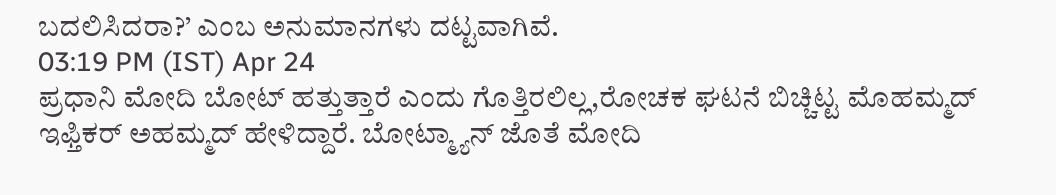ಬದಲಿಸಿದರಾ?’ ಎಂಬ ಅನುಮಾನಗಳು ದಟ್ಟವಾಗಿವೆ.
03:19 PM (IST) Apr 24
ಪ್ರಧಾನಿ ಮೋದಿ ಬೋಟ್ ಹತ್ತುತ್ತಾರೆ ಎಂದು ಗೊತ್ತಿರಲಿಲ್ಲ,ರೋಚಕ ಘಟನೆ ಬಿಚ್ಚಿಟ್ಟ ಮೊಹಮ್ಮದ್ ಇಫ್ತಿಕರ್ ಅಹಮ್ಮದ್ ಹೇಳಿದ್ದಾರೆ. ಬೋಟ್ಮ್ಯಾನ್ ಜೊತೆ ಮೋದಿ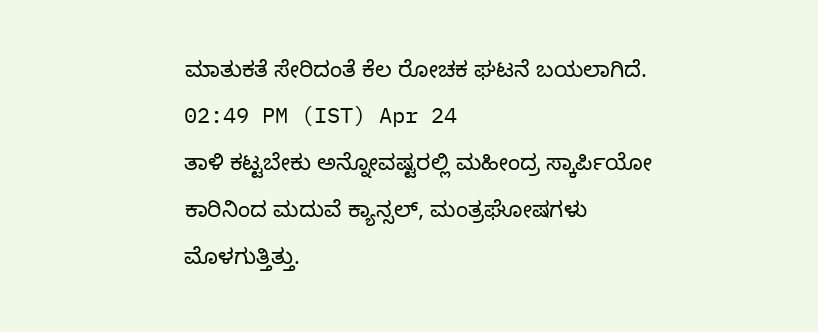ಮಾತುಕತೆ ಸೇರಿದಂತೆ ಕೆಲ ರೋಚಕ ಘಟನೆ ಬಯಲಾಗಿದೆ.
02:49 PM (IST) Apr 24
ತಾಳಿ ಕಟ್ಟಬೇಕು ಅನ್ನೋವಷ್ಟರಲ್ಲಿ ಮಹೀಂದ್ರ ಸ್ಕಾರ್ಪಿಯೋ ಕಾರಿನಿಂದ ಮದುವೆ ಕ್ಯಾನ್ಸಲ್, ಮಂತ್ರಘೋಷಗಳು ಮೊಳಗುತ್ತಿತ್ತು.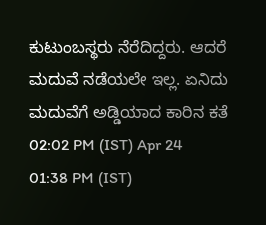ಕುಟುಂಬಸ್ಥರು ನೆರೆದಿದ್ದರು. ಆದರೆ ಮದುವೆ ನಡೆಯಲೇ ಇಲ್ಲ. ಏನಿದು ಮದುವೆಗೆ ಅಡ್ಡಿಯಾದ ಕಾರಿನ ಕತೆ
02:02 PM (IST) Apr 24
01:38 PM (IST)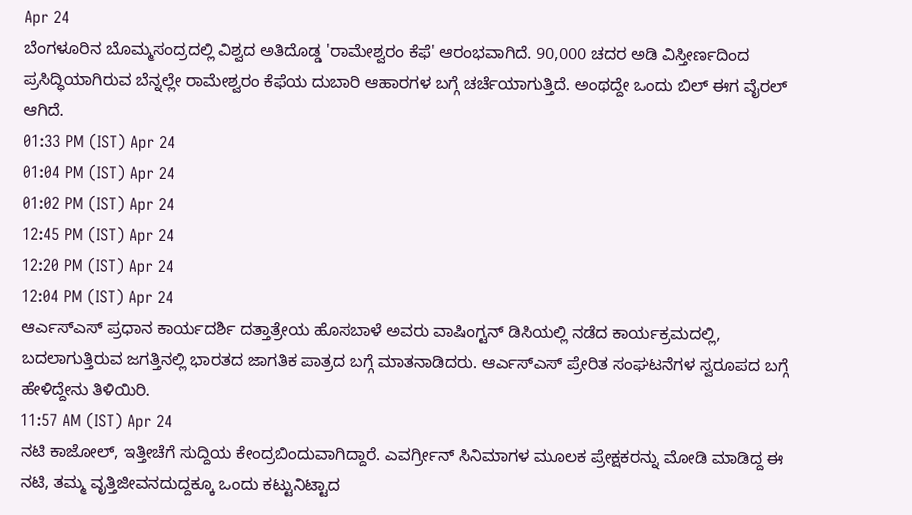Apr 24
ಬೆಂಗಳೂರಿನ ಬೊಮ್ಮಸಂದ್ರದಲ್ಲಿ ವಿಶ್ವದ ಅತಿದೊಡ್ಡ 'ರಾಮೇಶ್ವರಂ ಕೆಫೆ' ಆರಂಭವಾಗಿದೆ. 90,000 ಚದರ ಅಡಿ ವಿಸ್ತೀರ್ಣದಿಂದ ಪ್ರಸಿದ್ಧಿಯಾಗಿರುವ ಬೆನ್ನಲ್ಲೇ ರಾಮೇಶ್ವರಂ ಕೆಫೆಯ ದುಬಾರಿ ಆಹಾರಗಳ ಬಗ್ಗೆ ಚರ್ಚೆಯಾಗುತ್ತಿದೆ. ಅಂಥದ್ದೇ ಒಂದು ಬಿಲ್ ಈಗ ವೈರಲ್ ಆಗಿದೆ.
01:33 PM (IST) Apr 24
01:04 PM (IST) Apr 24
01:02 PM (IST) Apr 24
12:45 PM (IST) Apr 24
12:20 PM (IST) Apr 24
12:04 PM (IST) Apr 24
ಆರ್ಎಸ್ಎಸ್ ಪ್ರಧಾನ ಕಾರ್ಯದರ್ಶಿ ದತ್ತಾತ್ರೇಯ ಹೊಸಬಾಳೆ ಅವರು ವಾಷಿಂಗ್ಟನ್ ಡಿಸಿಯಲ್ಲಿ ನಡೆದ ಕಾರ್ಯಕ್ರಮದಲ್ಲಿ, ಬದಲಾಗುತ್ತಿರುವ ಜಗತ್ತಿನಲ್ಲಿ ಭಾರತದ ಜಾಗತಿಕ ಪಾತ್ರದ ಬಗ್ಗೆ ಮಾತನಾಡಿದರು. ಆರ್ಎಸ್ಎಸ್ ಪ್ರೇರಿತ ಸಂಘಟನೆಗಳ ಸ್ವರೂಪದ ಬಗ್ಗೆ ಹೇಳಿದ್ದೇನು ತಿಳಿಯಿರಿ.
11:57 AM (IST) Apr 24
ನಟಿ ಕಾಜೋಲ್, ಇತ್ತೀಚೆಗೆ ಸುದ್ದಿಯ ಕೇಂದ್ರಬಿಂದುವಾಗಿದ್ದಾರೆ. ಎವರ್ಗ್ರೀನ್ ಸಿನಿಮಾಗಳ ಮೂಲಕ ಪ್ರೇಕ್ಷಕರನ್ನು ಮೋಡಿ ಮಾಡಿದ್ದ ಈ ನಟಿ, ತಮ್ಮ ವೃತ್ತಿಜೀವನದುದ್ದಕ್ಕೂ ಒಂದು ಕಟ್ಟುನಿಟ್ಟಾದ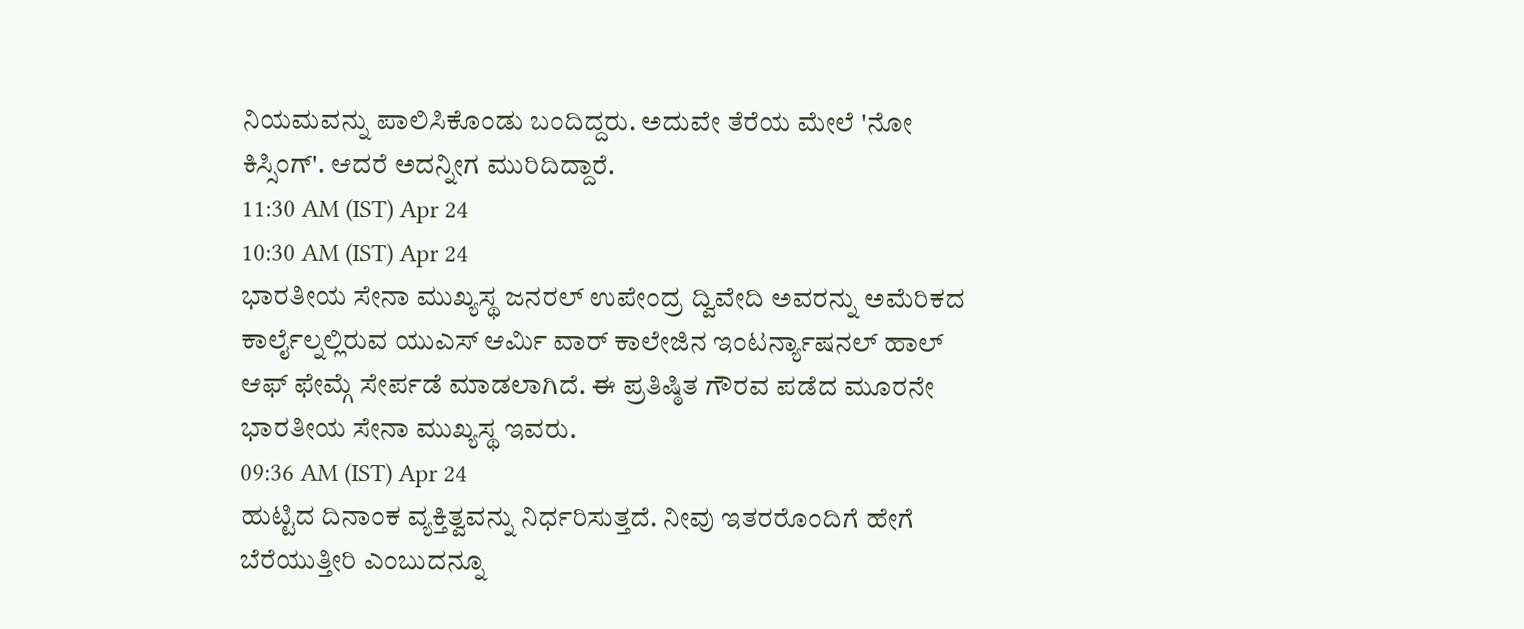ನಿಯಮವನ್ನು ಪಾಲಿಸಿಕೊಂಡು ಬಂದಿದ್ದರು. ಅದುವೇ ತೆರೆಯ ಮೇಲೆ 'ನೋ ಕಿಸ್ಸಿಂಗ್'. ಆದರೆ ಅದನ್ನೀಗ ಮುರಿದಿದ್ದಾರೆ.
11:30 AM (IST) Apr 24
10:30 AM (IST) Apr 24
ಭಾರತೀಯ ಸೇನಾ ಮುಖ್ಯಸ್ಥ ಜನರಲ್ ಉಪೇಂದ್ರ ದ್ವಿವೇದಿ ಅವರನ್ನು ಅಮೆರಿಕದ ಕಾರ್ಲೈಲ್ನಲ್ಲಿರುವ ಯುಎಸ್ ಆರ್ಮಿ ವಾರ್ ಕಾಲೇಜಿನ ಇಂಟರ್ನ್ಯಾಷನಲ್ ಹಾಲ್ ಆಫ್ ಫೇಮ್ಗೆ ಸೇರ್ಪಡೆ ಮಾಡಲಾಗಿದೆ. ಈ ಪ್ರತಿಷ್ಠಿತ ಗೌರವ ಪಡೆದ ಮೂರನೇ ಭಾರತೀಯ ಸೇನಾ ಮುಖ್ಯಸ್ಥ ಇವರು.
09:36 AM (IST) Apr 24
ಹುಟ್ಟಿದ ದಿನಾಂಕ ವ್ಯಕ್ತಿತ್ವವನ್ನು ನಿರ್ಧರಿಸುತ್ತದೆ. ನೀವು ಇತರರೊಂದಿಗೆ ಹೇಗೆ ಬೆರೆಯುತ್ತೀರಿ ಎಂಬುದನ್ನೂ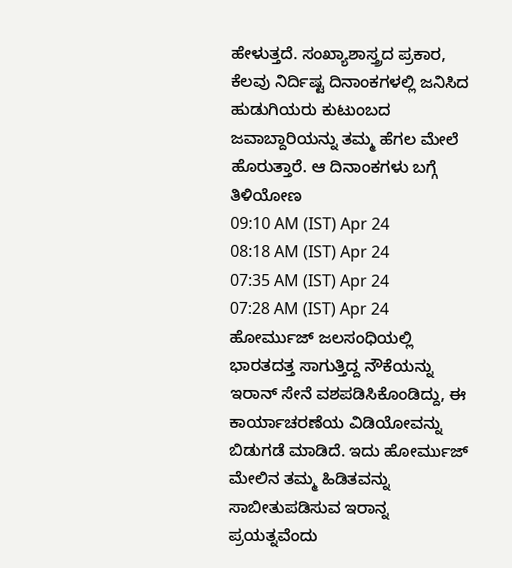ಹೇಳುತ್ತದೆ. ಸಂಖ್ಯಾಶಾಸ್ತ್ರದ ಪ್ರಕಾರ, ಕೆಲವು ನಿರ್ದಿಷ್ಟ ದಿನಾಂಕಗಳಲ್ಲಿ ಜನಿಸಿದ ಹುಡುಗಿಯರು ಕುಟುಂಬದ ಜವಾಬ್ದಾರಿಯನ್ನು ತಮ್ಮ ಹೆಗಲ ಮೇಲೆ ಹೊರುತ್ತಾರೆ. ಆ ದಿನಾಂಕಗಳು ಬಗ್ಗೆ ತಿಳಿಯೋಣ
09:10 AM (IST) Apr 24
08:18 AM (IST) Apr 24
07:35 AM (IST) Apr 24
07:28 AM (IST) Apr 24
ಹೋರ್ಮುಜ್ ಜಲಸಂಧಿಯಲ್ಲಿ ಭಾರತದತ್ತ ಸಾಗುತ್ತಿದ್ದ ನೌಕೆಯನ್ನು ಇರಾನ್ ಸೇನೆ ವಶಪಡಿಸಿಕೊಂಡಿದ್ದು, ಈ ಕಾರ್ಯಾಚರಣೆಯ ವಿಡಿಯೋವನ್ನು ಬಿಡುಗಡೆ ಮಾಡಿದೆ. ಇದು ಹೋರ್ಮುಜ್ ಮೇಲಿನ ತಮ್ಮ ಹಿಡಿತವನ್ನು ಸಾಬೀತುಪಡಿಸುವ ಇರಾನ್ನ ಪ್ರಯತ್ನವೆಂದು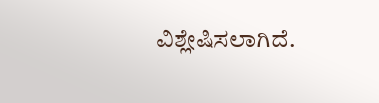ವಿಶ್ಲೇಷಿಸಲಾಗಿದೆ.